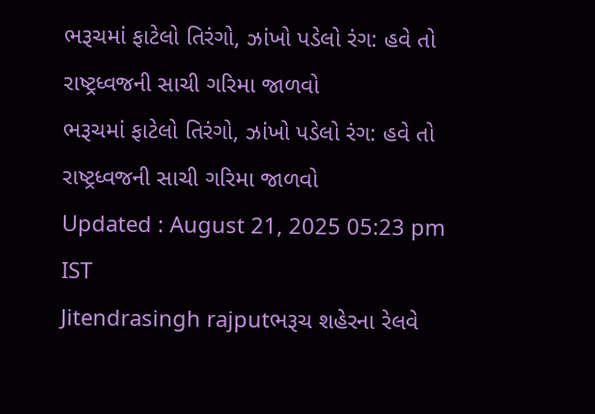ભરૂચમાં ફાટેલો તિરંગો, ઝાંખો પડેલો રંગ: હવે તો રાષ્ટ્રધ્વજની સાચી ગરિમા જાળવો
ભરૂચમાં ફાટેલો તિરંગો, ઝાંખો પડેલો રંગ: હવે તો રાષ્ટ્રધ્વજની સાચી ગરિમા જાળવો
Updated : August 21, 2025 05:23 pm IST
Jitendrasingh rajputભરૂચ શહેરના રેલવે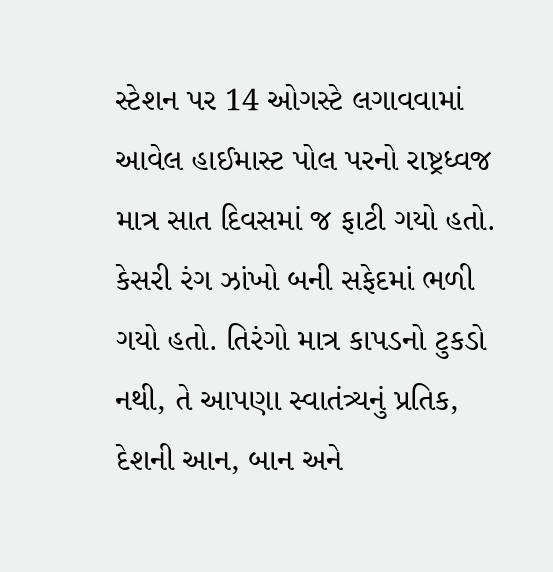સ્ટેશન પર 14 ઓગસ્ટે લગાવવામાં આવેલ હાઈમાસ્ટ પોલ પરનો રાષ્ટ્રધ્વજ માત્ર સાત દિવસમાં જ ફાટી ગયો હતો. કેસરી રંગ ઝાંખો બની સફેદમાં ભળી ગયો હતો. તિરંગો માત્ર કાપડનો ટુકડો નથી, તે આપણા સ્વાતંત્ર્યનું પ્રતિક, દેશની આન, બાન અને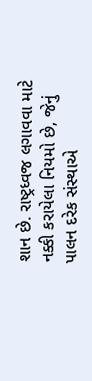શાન છે. રાષ્ટ્રધ્વજ લગાવવા માટે નક્કી કરાયેલા નિયમો છે, જેનું પાલન દરેક સંસ્થાએ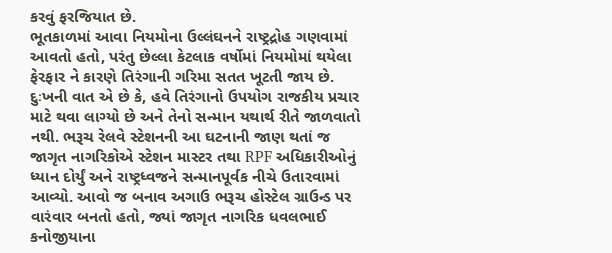કરવું ફરજિયાત છે.
ભૂતકાળમાં આવા નિયમોના ઉલ્લંઘનને રાષ્ટ્રદ્રોહ ગણવામાં આવતો હતો, પરંતુ છેલ્લા કેટલાક વર્ષોમાં નિયમોમાં થયેલા ફેરફાર ને કારણે તિરંગાની ગરિમા સતત ખૂટતી જાય છે. દુઃખની વાત એ છે કે, હવે તિરંગાનો ઉપયોગ રાજકીય પ્રચાર માટે થવા લાગ્યો છે અને તેનો સન્માન યથાર્થ રીતે જાળવાતો નથી. ભરૂચ રેલવે સ્ટેશનની આ ઘટનાની જાણ થતાં જ જાગૃત નાગરિકોએ સ્ટેશન માસ્ટર તથા RPF અધિકારીઓનું ધ્યાન દોર્યું અને રાષ્ટ્રધ્વજને સન્માનપૂર્વક નીચે ઉતારવામાં આવ્યો. આવો જ બનાવ અગાઉ ભરૂચ હોસ્ટેલ ગ્રાઉન્ડ પર વારંવાર બનતો હતો, જ્યાં જાગૃત નાગરિક ધવલભાઈ કનોજીયાના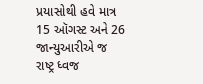પ્રયાસોથી હવે માત્ર 15 ઑગસ્ટ અને 26 જાન્યુઆરીએ જ રાષ્ટ્ર ધ્વજ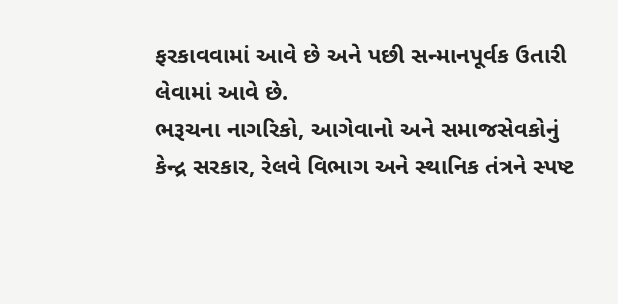ફરકાવવામાં આવે છે અને પછી સન્માનપૂર્વક ઉતારી લેવામાં આવે છે.
ભરૂચના નાગરિકો, આગેવાનો અને સમાજસેવકોનું કેન્દ્ર સરકાર, રેલવે વિભાગ અને સ્થાનિક તંત્રને સ્પષ્ટ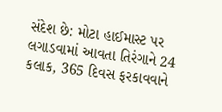સંદેશ છે: મોટા હાઈમાસ્ટ પર લગાડવામાં આવતા તિરંગાને 24 કલાક, 365 દિવસ ફરકાવવાને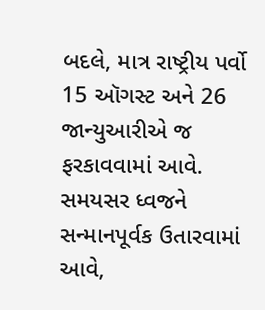બદલે, માત્ર રાષ્ટ્રીય પર્વો 15 ઑગસ્ટ અને 26 જાન્યુઆરીએ જ ફરકાવવામાં આવે. સમયસર ધ્વજને સન્માનપૂર્વક ઉતારવામાં આવે,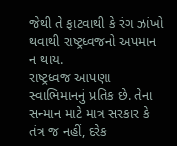જેથી તે ફાટવાથી કે રંગ ઝાંખો થવાથી રાષ્ટ્રધ્વજનો અપમાન ન થાય.
રાષ્ટ્રધ્વજ આપણા સ્વાભિમાનનું પ્રતિક છે. તેના સન્માન માટે માત્ર સરકાર કે તંત્ર જ નહીં, દરેક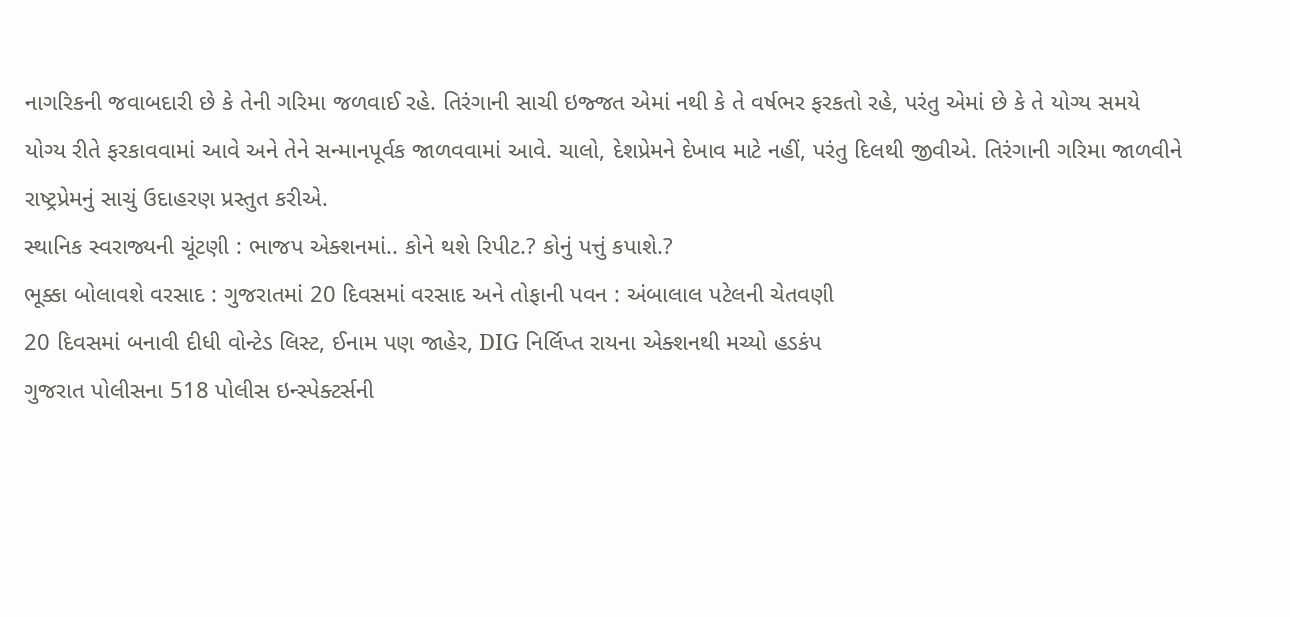નાગરિકની જવાબદારી છે કે તેની ગરિમા જળવાઈ રહે. તિરંગાની સાચી ઇજ્જત એમાં નથી કે તે વર્ષભર ફરકતો રહે, પરંતુ એમાં છે કે તે યોગ્ય સમયે યોગ્ય રીતે ફરકાવવામાં આવે અને તેને સન્માનપૂર્વક જાળવવામાં આવે. ચાલો, દેશપ્રેમને દેખાવ માટે નહીં, પરંતુ દિલથી જીવીએ. તિરંગાની ગરિમા જાળવીને રાષ્ટ્રપ્રેમનું સાચું ઉદાહરણ પ્રસ્તુત કરીએ.
સ્થાનિક સ્વરાજ્યની ચૂંટણી : ભાજપ એક્શનમાં.. કોને થશે રિપીટ.? કોનું પત્તું કપાશે.?
ભૂક્કા બોલાવશે વરસાદ : ગુજરાતમાં 20 દિવસમાં વરસાદ અને તોફાની પવન : અંબાલાલ પટેલની ચેતવણી
20 દિવસમાં બનાવી દીધી વોન્ટેડ લિસ્ટ, ઈનામ પણ જાહેર, DIG નિર્લિપ્ત રાયના એક્શનથી મચ્યો હડકંપ
ગુજરાત પોલીસના 518 પોલીસ ઇન્સ્પેક્ટર્સની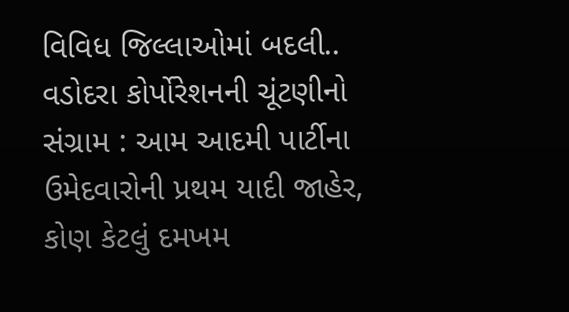વિવિધ જિલ્લાઓમાં બદલી..
વડોદરા કોર્પોરેશનની ચૂંટણીનો સંગ્રામ : આમ આદમી પાર્ટીના ઉમેદવારોની પ્રથમ યાદી જાહેર, કોણ કેટલું દમખમ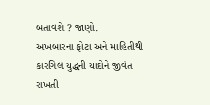બતાવશે ? જાણો.
અખબારના ફોટા અને માહિતીથી કારગિલ યુદ્ધની યાદોને જીવંત રાખતી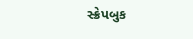સ્ક્રેપબુક